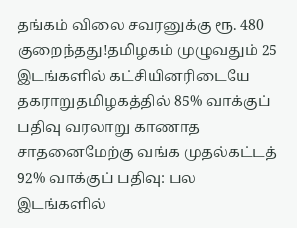தங்கம் விலை சவரனுக்கு ரூ. 480 குறைந்தது!தமிழகம் முழுவதும் 25 இடங்களில் கட்சியினரிடையே தகராறுதமிழகத்தில் 85% வாக்குப் பதிவு வரலாறு காணாத சாதனைமேற்கு வங்க முதல்கட்டத் 92% வாக்குப் பதிவு: பல இடங்களில்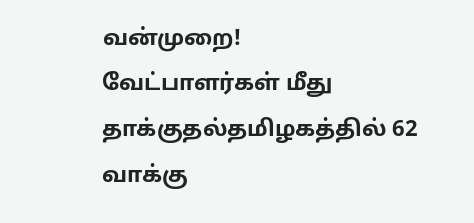வன்முறை! வேட்பாளர்கள் மீது தாக்குதல்தமிழகத்தில் 62 வாக்கு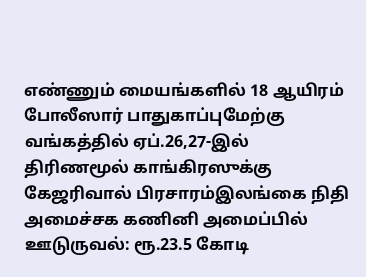எண்ணும் மையங்களில் 18 ஆயிரம் போலீஸார் பாதுகாப்புமேற்கு வங்கத்தில் ஏப்.26,27-இல் திரிணமூல் காங்கிரஸுக்கு கேஜரிவால் பிரசாரம்இலங்கை நிதி அமைச்சக கணினி அமைப்பில் ஊடுருவல்: ரூ.23.5 கோடி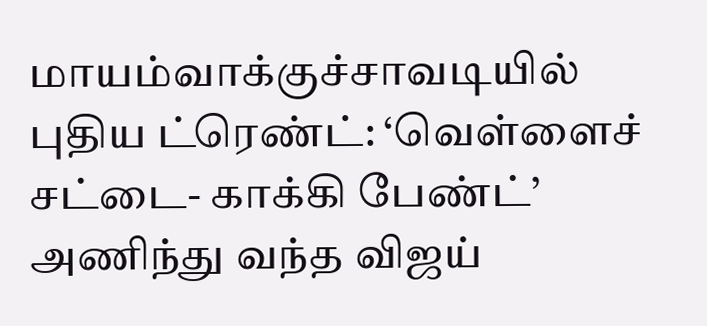மாயம்வாக்குச்சாவடியில் புதிய ட்ரெண்ட்: ‘வெள்ளைச் சட்டை- காக்கி பேண்ட்’ அணிந்து வந்த விஜய்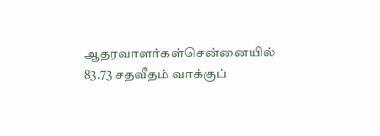ஆதரவாளர்கள்சென்னையில் 83.73 சதவீதம் வாக்குப்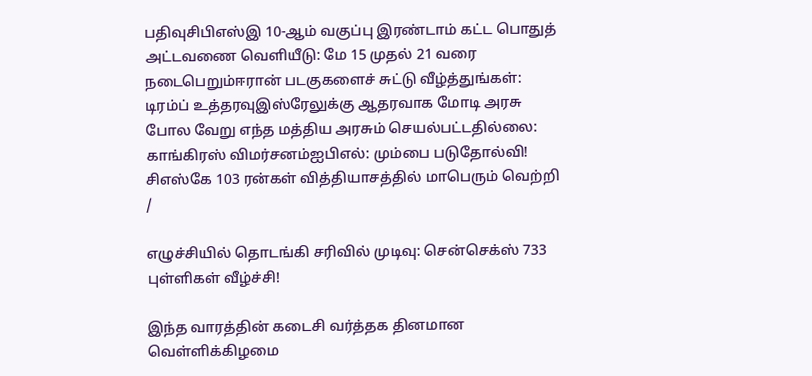பதிவுசிபிஎஸ்இ 10-ஆம் வகுப்பு இரண்டாம் கட்ட பொதுத் அட்டவணை வெளியீடு: மே 15 முதல் 21 வரை நடைபெறும்ஈரான் படகுகளைச் சுட்டு வீழ்த்துங்கள்: டிரம்ப் உத்தரவுஇஸ்ரேலுக்கு ஆதரவாக மோடி அரசு போல வேறு எந்த மத்திய அரசும் செயல்பட்டதில்லை: காங்கிரஸ் விமர்சனம்ஐபிஎல்: மும்பை படுதோல்வி! சிஎஸ்கே 103 ரன்கள் வித்தியாசத்தில் மாபெரும் வெற்றி
/

எழுச்சியில் தொடங்கி சரிவில் முடிவு: சென்செக்ஸ் 733 புள்ளிகள் வீழ்ச்சி!

இந்த வாரத்தின் கடைசி வர்த்தக தினமான வெள்ளிக்கிழமை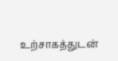உற்சாகத்துடன்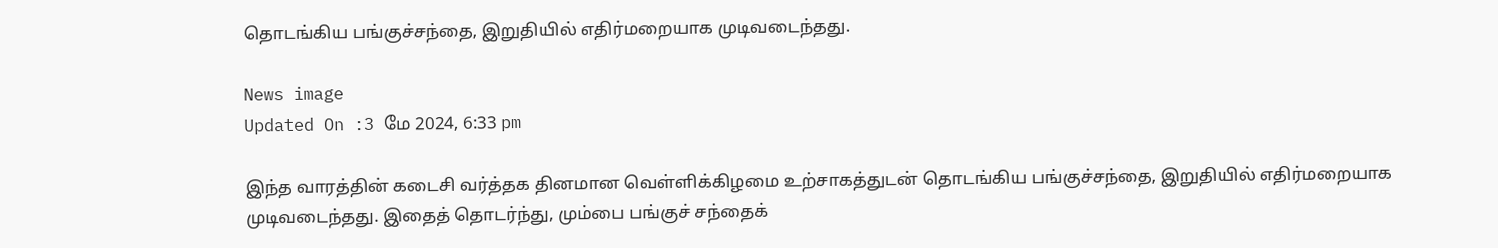தொடங்கிய பங்குச்சந்தை, இறுதியில் எதிர்மறையாக முடிவடைந்தது.

News image
Updated On :3 மே 2024, 6:33 pm

இந்த வாரத்தின் கடைசி வர்த்தக தினமான வெள்ளிக்கிழமை உற்சாகத்துடன் தொடங்கிய பங்குச்சந்தை, இறுதியில் எதிர்மறையாக முடிவடைந்தது. இதைத் தொடர்ந்து, மும்பை பங்குச் சந்தைக்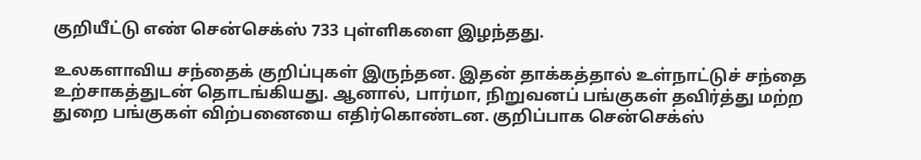குறியீட்டு எண் சென்செக்ஸ் 733 புள்ளிகளை இழந்தது.

உலகளாவிய சந்தைக் குறிப்புகள் இருந்தன. இதன் தாக்கத்தால் உள்நாட்டுச் சந்தை உற்சாகத்துடன் தொடங்கியது. ஆனால், பார்மா, நிறுவனப் பங்குகள் தவிர்த்து மற்ற துறை பங்குகள் விற்பனையை எதிர்கொண்டன. குறிப்பாக சென்செக்ஸ்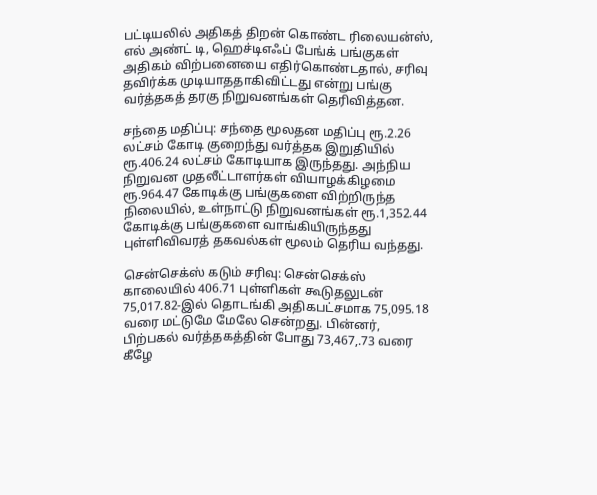பட்டியலில் அதிகத் திறன் கொண்ட ரிலையன்ஸ், எல் அண்ட் டி, ஹெச்டிஎஃப் பேங்க் பங்குகள் அதிகம் விற்பனையை எதிர்கொண்டதால், சரிவு தவிர்க்க முடியாததாகிவிட்டது என்று பங்கு வர்த்தகத் தரகு நிறுவனங்கள் தெரிவித்தன.

சந்தை மதிப்பு: சந்தை மூலதன மதிப்பு ரூ.2.26 லட்சம் கோடி குறைந்து வர்த்தக இறுதியில் ரூ.406.24 லட்சம் கோடியாக இருந்தது. அந்நிய நிறுவன முதலீட்டாளர்கள் வியாழக்கிழமை ரூ.964.47 கோடிக்கு பங்குகளை விற்றிருந்த நிலையில், உள்நாட்டு நிறுவனங்கள் ரூ.1,352.44 கோடிக்கு பங்குகளை வாங்கியிருந்தது புள்ளிவிவரத் தகவல்கள் மூலம் தெரிய வந்தது.

சென்செக்ஸ் கடும் சரிவு: சென்செக்ஸ் காலையில் 406.71 புள்ளிகள் கூடுதலுடன் 75,017.82-இல் தொடங்கி அதிகபட்சமாக 75,095.18 வரை மட்டுமே மேலே சென்றது. பின்னர், பிற்பகல் வர்த்தகத்தின் போது 73,467,.73 வரை கீழே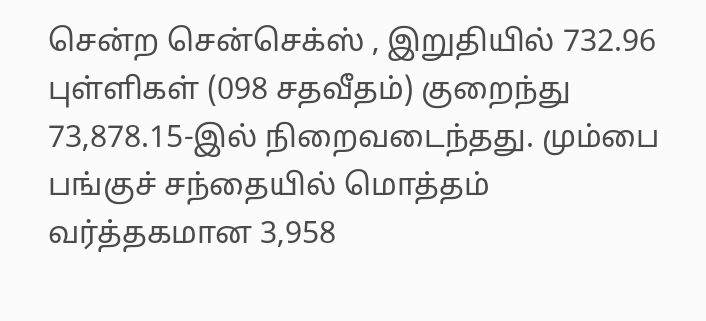சென்ற சென்செக்ஸ் , இறுதியில் 732.96 புள்ளிகள் (098 சதவீதம்) குறைந்து 73,878.15-இல் நிறைவடைந்தது. மும்பை பங்குச் சந்தையில் மொத்தம் வர்த்தகமான 3,958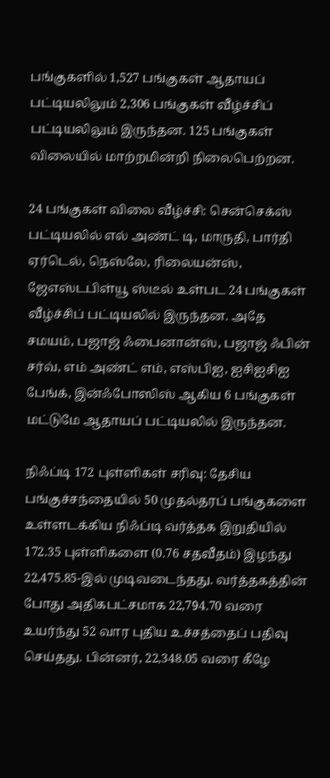பங்குகளில் 1,527 பங்குகள் ஆதாயப் பட்டியலிலும் 2,306 பங்குகள் வீழ்ச்சிப் பட்டியலிலும் இருந்தன. 125 பங்குகள் விலையில் மாற்றமின்றி நிலைபெற்றன.

24 பங்குகள் விலை வீழ்ச்சி: சென்செக்ஸ் பட்டியலில் எல் அண்ட் டி, மாருதி, பார்தி ஏர்டெல், நெஸ்லே, ரிலையன்ஸ், ஜேஎஸ்டபிள்யூ ஸ்டீல் உள்பட 24 பங்குகள் வீழ்ச்சிப் பட்டியலில் இருந்தன. அதே சமயம், பஜாஜ் ஃபைனான்ஸ், பஜாஜ் ஃபின் சர்வ், எம் அண்ட் எம், எஸ்பிஐ, ஐசிஐசிஐ பேங்க், இன்ஃபோஸிஸ் ஆகிய 6 பங்குகள் மட்டுமே ஆதாயப் பட்டியலில் இருந்தன.

நிஃப்டி 172 புள்ளிகள் சரிவு: தேசிய பங்குச்சந்தையில் 50 முதல்தரப் பங்குகளை உள்ளடக்கிய நிஃப்டி வர்த்தக இறுதியில் 172.35 புள்ளிகளை (0.76 சதவீதம்) இழந்து 22,475.85-இல் முடிவடைந்தது. வர்த்தகத்தின் போது அதிகபட்சமாக 22,794.70 வரை உயர்ந்து 52 வார புதிய உச்சத்தைப் பதிவு செய்தது. பின்னர், 22,348.05 வரை கீழே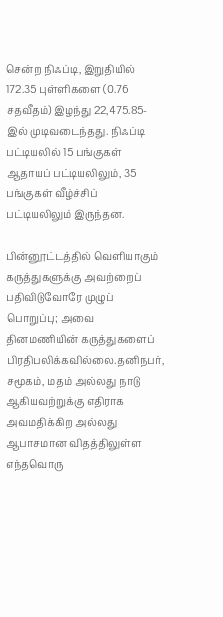சென்ற நிஃப்டி, இறுதியில் 172.35 புள்ளிகளை (0.76 சதவீதம்) இழந்து 22,475.85-இல் முடிவடைந்தது. நிஃப்டி பட்டியலில் 15 பங்குகள் ஆதாயப் பட்டியலிலும், 35 பங்குகள் வீழ்ச்சிப் பட்டியலிலும் இருந்தன.

பின்னூட்டத்தில் வெளியாகும் கருத்துகளுக்கு அவற்றைப் பதிவிடுவோரே முழுப் பொறுப்பு; அவை தினமணியின் கருத்துகளைப் பிரதிபலிக்கவில்லை.தனிநபர், சமூகம், மதம் அல்லது நாடு ஆகியவற்றுக்கு எதிராக அவமதிக்கிற அல்லது ஆபாசமான விதத்திலுள்ள எந்தவொரு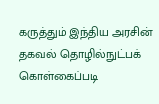கருத்தும் இந்திய அரசின் தகவல் தொழில்நுட்பக் கொள்கைப்படி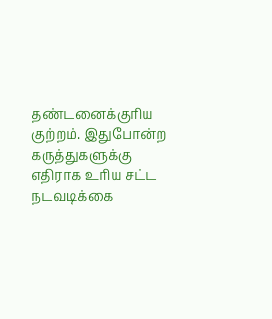தண்டனைக்குரிய குற்றம். இதுபோன்ற கருத்துகளுக்கு எதிராக உரிய சட்ட நடவடிக்கை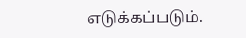எடுக்கப்படும்.